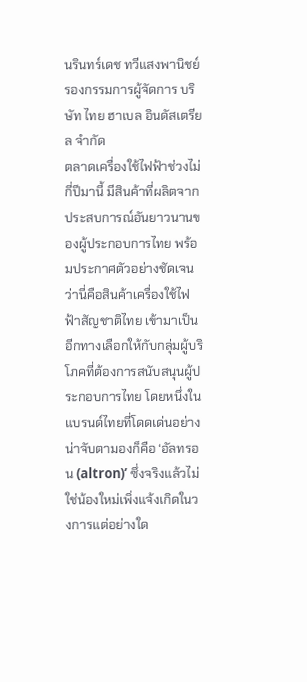นรินทร์เดช ทวีแสงพานิชย์ รองกรรมการผู้จัดการ บริษัท ไทย ฮาเบล อินดัสเตรียล จำกัด
ตลาดเครื่องใช้ไฟฟ้าช่วงไม่กี่ปีมานี้ มีสินค้าที่ผลิตจากประสบการณ์อันยาวนานของผู้ประกอบการไทย พร้อมประกาศตัวอย่างชัดเจนว่านี่คือสินค้าเครื่องใช้ไฟฟ้าสัญชาติไทย เข้ามาเป็นอีกทางเลือกให้กับกลุ่มผู้บริโภคที่ต้องการสนับสนุนผู้ประกอบการไทย โดยหนึ่งในแบรนด์ไทยที่โดดเด่นอย่างน่าจับตามองก็คือ ‘อัลทรอน (altron)’ ซึ่งจริงแล้วไม่ใช่น้องใหม่เพิ่งแจ้งเกิดในวงการแต่อย่างใด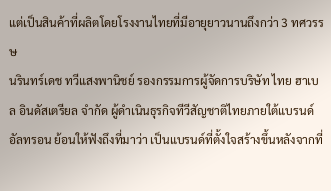แต่เป็นสินค้าที่ผลิตโดยโรงงานไทยที่มีอายุยาวนานถึงกว่า 3 ทศวรรษ
นรินทร์เดช ทวีแสงพานิชย์ รองกรรมการผู้จัดการบริษัท ไทย ฮาเบล อินดัสเตรียล จำกัด ผู้ดำเนินธุรกิจทีวีสัญชาติไทยภายใต้แบรนด์อัลทรอน ย้อนให้ฟังถึงที่มาว่า เป็นแบรนด์ที่ตั้งใจสร้างขึ้นหลังจากที่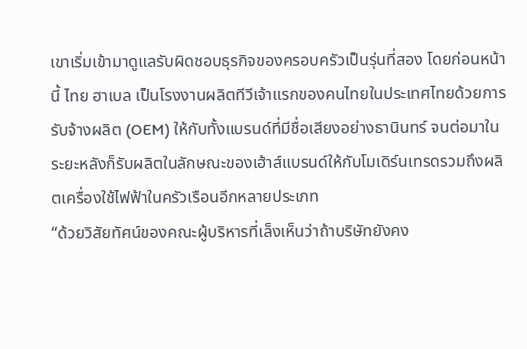เขาเริ่มเข้ามาดูแลรับผิดชอบธุรกิจของครอบครัวเป็นรุ่นที่สอง โดยก่อนหน้านี้ ไทย ฮาเบล เป็นโรงงานผลิตทีวีเจ้าแรกของคนไทยในประเทศไทยด้วยการรับจ้างผลิต (OEM) ให้กับทั้งแบรนด์ที่มีชื่อเสียงอย่างธานินทร์ จนต่อมาในระยะหลังก็รับผลิตในลักษณะของเฮ้าส์แบรนด์ให้กับโมเดิร์นเทรดรวมถึงผลิตเครื่องใช้ไฟฟ้าในครัวเรือนอีกหลายประเภท
“ด้วยวิสัยทัศน์ของคณะผู้บริหารที่เล็งเห็นว่าถ้าบริษัทยังคง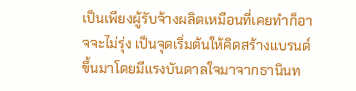เป็นเพียงผู้รับจ้างผลิตเหมือนที่เคยทำก็อาจจะไม่รุ่ง เป็นจุดเริ่มต้นให้คิดสร้างแบรนด์ขึ้นมาโดยมีแรงบันดาลใจมาจากธานินท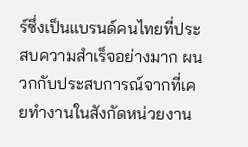ร์ซึ่งเป็นแบรนด์คนไทยที่ประสบความสำเร็จอย่างมาก ผนวกกับประสบการณ์จากที่เคยทำงานในสังกัดหน่วยงาน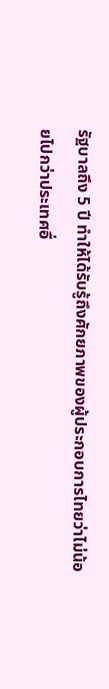รัฐบาลถึง 5 ปี ทำให้ได้รับรู้ถึงศักยภาพของผู้ประกอบการไทยว่าไม่น้อยไปกว่าประเทศอื่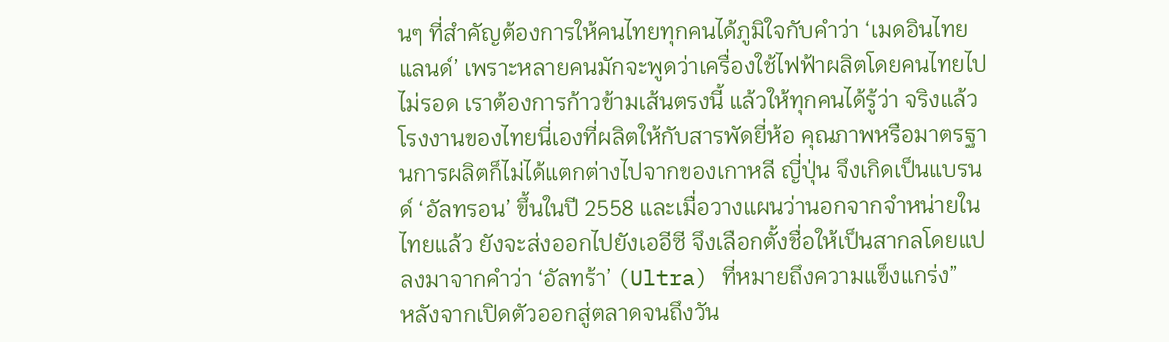นๆ ที่สำคัญต้องการให้คนไทยทุกคนได้ภูมิใจกับคำว่า ‘เมดอินไทยแลนด์’ เพราะหลายคนมักจะพูดว่าเครื่องใช้ไฟฟ้าผลิตโดยคนไทยไปไม่รอด เราต้องการก้าวข้ามเส้นตรงนี้ แล้วให้ทุกคนได้รู้ว่า จริงแล้วโรงงานของไทยนี่เองที่ผลิตให้กับสารพัดยี่ห้อ คุณภาพหรือมาตรฐานการผลิตก็ไม่ได้แตกต่างไปจากของเกาหลี ญี่ปุ่น จึงเกิดเป็นแบรนด์ ‘อัลทรอน’ ขึ้นในปี 2558 และเมื่อวางแผนว่านอกจากจำหน่ายในไทยแล้ว ยังจะส่งออกไปยังเออีซี จึงเลือกตั้งชื่อให้เป็นสากลโดยแปลงมาจากคำว่า ‘อัลทร้า’ (Ultra) ที่หมายถึงความแข็งแกร่ง”
หลังจากเปิดตัวออกสู่ตลาดจนถึงวัน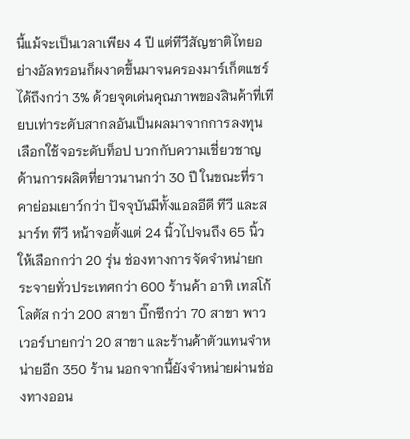นี้แม้จะเป็นเวลาเพียง 4 ปี แต่ทีวีสัญชาติไทยอย่างอัลทรอนก็ผงาดขึ้นมาจนครองมาร์เก็ตแชร์ได้ถึงกว่า 3% ด้วยจุดเด่นคุณภาพของสินค้าที่เทียบเท่าระดับสากลอันเป็นผลมาจากการลงทุนเลือกใช้จอระดับท็อป บวกกับความเชี่ยวชาญด้านการผลิตที่ยาวนานกว่า 30 ปี ในขณะที่ราคาย่อมเยาว์กว่า ปัจจุบันมีทั้งแอลอีดี ทีวี และสมาร์ท ทีวี หน้าจอตั้งแต่ 24 นิ้วไปจนถึง 65 นิ้วให้เลือกกว่า 20 รุ่น ช่องทางการจัดจำหน่ายกระจายทั่วประเทศกว่า 600 ร้านค้า อาทิ เทสโก้ โลตัส กว่า 200 สาขา บิ๊กซีกว่า 70 สาขา พาวเวอร์บายกว่า 20 สาขา และร้านค้าตัวแทนจำหน่ายอีก 350 ร้าน นอกจากนี้ยังจำหน่ายผ่านช่องทางออน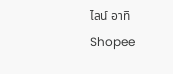ไลน์ อาทิ Shopee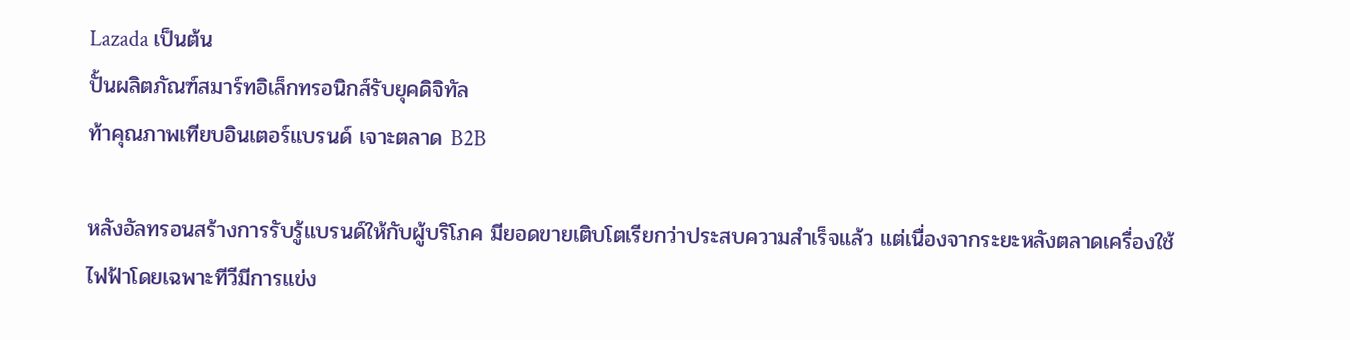Lazada เป็นต้น
ปั้นผลิตภัณฑ์สมาร์ทอิเล็กทรอนิกส์รับยุคดิจิทัล
ท้าคุณภาพเทียบอินเตอร์แบรนด์ เจาะตลาด B2B

หลังอัลทรอนสร้างการรับรู้แบรนด์ให้กับผู้บริโภค มียอดขายเติบโตเรียกว่าประสบความสำเร็จแล้ว แต่เนื่องจากระยะหลังตลาดเครื่องใช้ไฟฟ้าโดยเฉพาะทีวีมีการแข่ง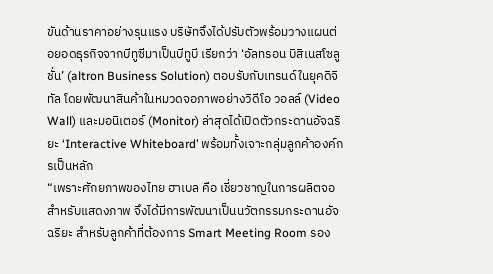ขันด้านราคาอย่างรุนแรง บริษัทจึงได้ปรับตัวพร้อมวางแผนต่อยอดธุรกิจจากบีทูซีมาเป็นบีทูบี เรียกว่า ‘อัลทรอน บิสิเนสโซลูชั่น’ (altron Business Solution) ตอบรับกับเทรนด์ในยุคดิจิทัล โดยพัฒนาสินค้าในหมวดจอภาพอย่างวิดีโอ วอลล์ (Video Wall) และมอนิเตอร์ (Monitor) ล่าสุดได้เปิดตัวกระดานอัจฉริยะ ‘Interactive Whiteboard’ พร้อมทั้งเจาะกลุ่มลูกค้าองค์กรเป็นหลัก
“เพราะศักยภาพของไทย ฮาเบล คือ เชี่ยวชาญในการผลิตจอสำหรับแสดงภาพ จึงได้มีการพัฒนาเป็นนวัตกรรมกระดานอัจฉริยะ สำหรับลูกค้าที่ต้องการ Smart Meeting Room รอง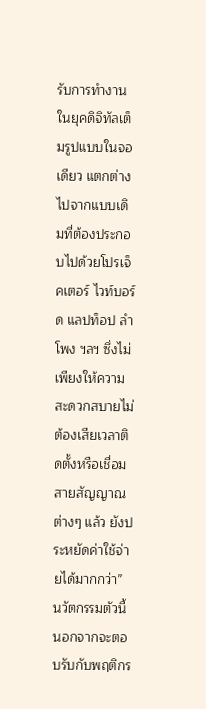รับการทำงานในยุคดิจิทัลเต็มรูปแบบในจอเดียว แตกต่างไปจากแบบเดิมที่ต้องประกอบไปด้วยโปรเจ็คเตอร์ ไวท์บอร์ด แลปท็อป ลำโพง ฯลฯ ซึ่งไม่เพียงให้ความสะดวกสบายไม่ต้องเสียเวลาติดตั้งหรือเชื่อมสายสัญญาณต่างๆ แล้ว ยังประหยัดค่าใช้จ่ายได้มากกว่า”
นวัตกรรมตัวนี้นอกจากจะตอบรับกับพฤติกร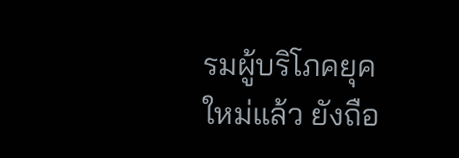รมผู้บริโภคยุคใหม่แล้ว ยังถือ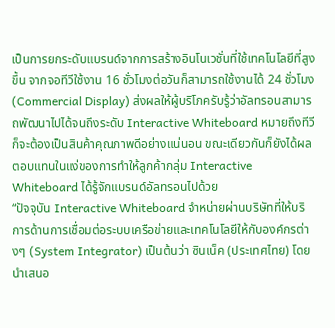เป็นการยกระดับแบรนด์จากการสร้างอินโนเวชั่นที่ใช้เทคโนโลยีที่สูงขึ้น จากจอทีวีใช้งาน 16 ชั่วโมงต่อวันก็สามารถใช้งานได้ 24 ชั่วโมง (Commercial Display) ส่งผลให้ผู้บริโภครับรู้ว่าอัลทรอนสามารถพัฒนาไปได้จนถึงระดับ Interactive Whiteboard หมายถึงทีวีก็จะต้องเป็นสินค้าคุณภาพดีอย่างแน่นอน ขณะเดียวกันก็ยังได้ผลตอบแทนในแง่ของการทำให้ลูกค้ากลุ่ม Interactive Whiteboard ได้รู้จักแบรนด์อัลทรอนไปด้วย
“ปัจจุบัน Interactive Whiteboard จำหน่ายผ่านบริษัทที่ให้บริการด้านการเชื่อมต่อระบบเครือข่ายและเทคโนโลยีให้กับองค์กรต่างๆ (System Integrator) เป็นต้นว่า ซินเน็ค (ประเทศไทย) โดยนำเสนอ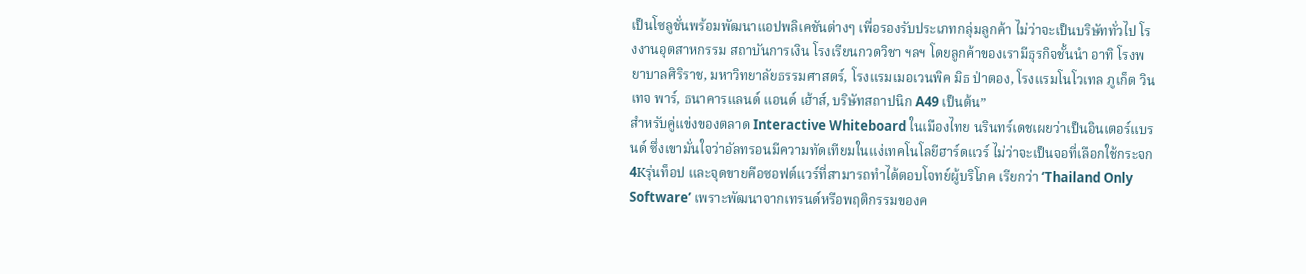เป็นโซลูชั่นพร้อมพัฒนาแอปพลิเคชันต่างๆ เพื่อรองรับประเภทกลุ่มลูกค้า ไม่ว่าจะเป็นบริษัททั่วไป โรงงานอุตสาหกรรม สถาบันการเงิน โรงเรียนกวดวิชา ฯลฯ โดยลูกค้าของเรามีธุรกิจชั้นนำ อาทิ โรงพยาบาลศิริราช, มหาวิทยาลัยธรรมศาสตร์, โรงแรมเมอเวนพิค มิธ ป่าตอง, โรงแรมโนโวเทล ภูเก็ต วินเทจ พาร์, ธนาคารแลนด์ แอนด์ เฮ้าส์, บริษัทสถาปนิก A49 เป็นต้น”
สำหรับคู่แข่งของตลาด Interactive Whiteboard ในเมืองไทย นรินทร์เดชเผยว่าเป็นอินเตอร์แบรนด์ ซึ่งเขามั่นใจว่าอัลทรอนมีความทัดเทียมในแง่เทคโนโลยีฮาร์ดแวร์ ไม่ว่าจะเป็นจอที่เลือกใช้กระจก 4Kรุ่นท็อป และจุดขายคือซอฟต์แวร์ที่สามารถทำได้ตอบโจทย์ผู้บริโภค เรียกว่า ‘Thailand Only Software’ เพราะพัฒนาจากเทรนด์หรือพฤติกรรมของค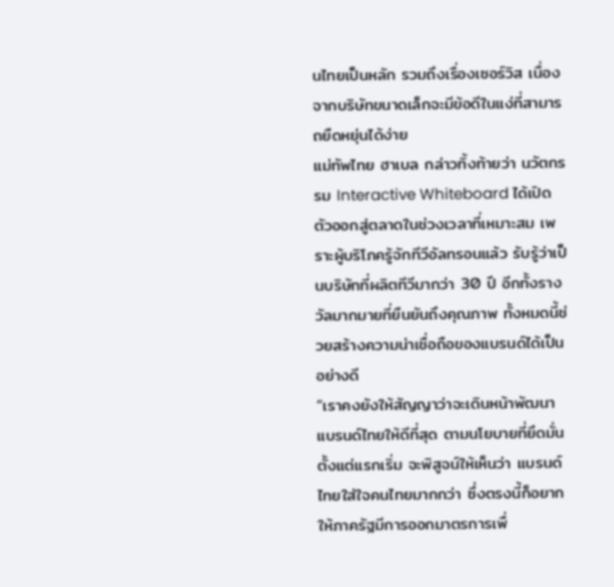นไทยเป็นหลัก รวมถึงเรื่องเซอร์วิส เนื่องจากบริษัทขนาดเล็กจะมีข้อดีในแง่ที่สามารถยืดหยุ่นได้ง่าย
แม่ทัพไทย ฮาเบล กล่าวทิ้งท้ายว่า นวัตกรรม Interactive Whiteboard ได้เปิดตัวออกสู่ตลาดในช่วงเวลาที่เหมาะสม เพราะผู้บริโภครู้จักทีวีอัลทรอนแล้ว รับรู้ว่าเป็นบริษัทที่ผลิตทีวีมากว่า 30 ปี อีกทั้งรางวัลมากมายที่ยืนยันถึงคุณภาพ ทั้งหมดนี้ช่วยสร้างความน่าเชื่อถือของแบรนด์ได้เป็นอย่างดี
“เราคงยังให้สัญญาว่าจะเดินหน้าพัฒนาแบรนด์ไทยให้ดีที่สุด ตามนโยบายที่ยึดมั่นตั้งแต่แรกเริ่ม จะพิสูจน์ให้เห็นว่า แบรนด์ไทยใส่ใจคนไทยมากกว่า ซึ่งตรงนี้ก็อยากให้ภาครัฐมีการออกมาตรการเพื่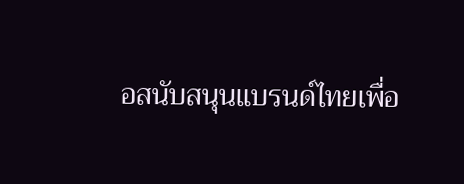อสนับสนุนแบรนด์ไทยเพื่อ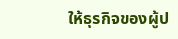ให้ธุรกิจของผู้ป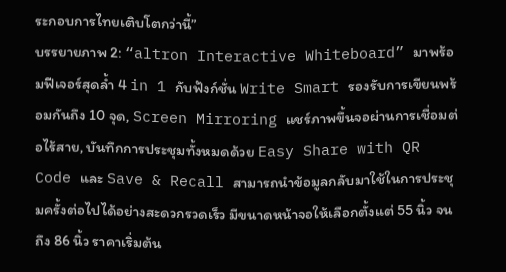ระกอบการไทยเติบโตกว่านี้”
บรรยายภาพ 2: “altron Interactive Whiteboard” มาพร้อมฟีเจอร์สุดล้ำ 4 in 1 กับฟังก์ชั่น Write Smart รองรับการเขียนพร้อมกันถึง 10 จุด, Screen Mirroring แชร์ภาพขึ้นจอผ่านการเชื่อมต่อไร้สาย, บันทึกการประชุมทั้งหมดด้วย Easy Share with QR Code และ Save & Recall สามารถนำข้อมูลกลับมาใช้ในการประชุมครั้งต่อไปได้อย่างสะดวกรวดเร็ว มีขนาดหน้าจอให้เลือกตั้งแต่ 55 นิ้ว จนถึง 86 นิ้ว ราคาเริ่มต้น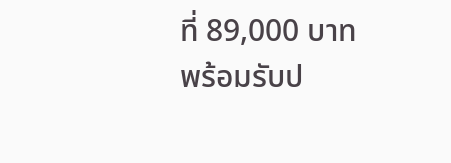ที่ 89,000 บาท พร้อมรับป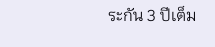ระกัน 3 ปีเต็ม